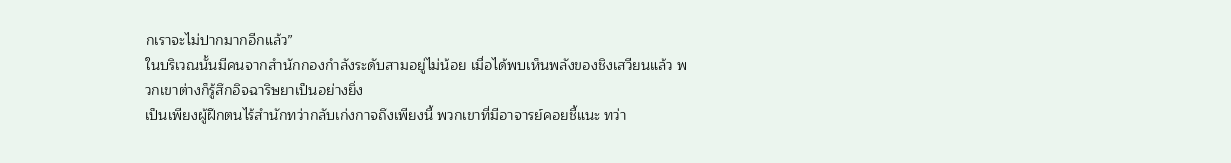กเราจะไม่ปากมากอีกแล้ว”
ในบริเวณนั้นมีคนจากสำนักกองกำลังระดับสามอยู่ไม่น้อย เมื่อได้พบเห็นพลังของชิงเสวียนแล้ว พวกเขาต่างก็รู้สึกอิจฉาริษยาเป็นอย่างยิ่ง
เป็นเพียงผู้ฝึกตนไร้สำนักทว่ากลับเก่งกาจถึงเพียงนี้ พวกเขาที่มีอาจารย์คอยชี้แนะ ทว่า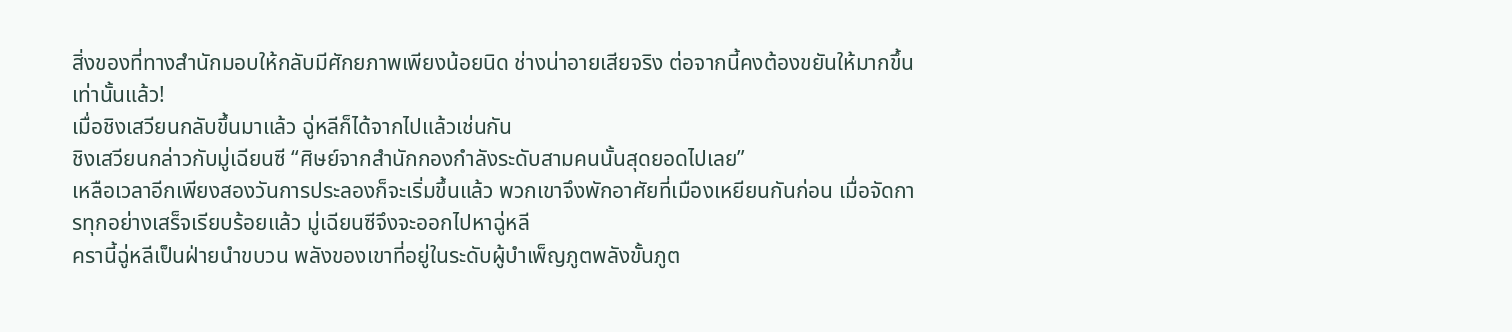สิ่งของที่ทางสำนักมอบให้กลับมีศักยภาพเพียงน้อยนิด ช่างน่าอายเสียจริง ต่อจากนี้คงต้องขยันให้มากขึ้นเท่านั้นแล้ว!
เมื่อชิงเสวียนกลับขึ้นมาแล้ว ฉู่หลีก็ได้จากไปแล้วเช่นกัน
ชิงเสวียนกล่าวกับมู่เฉียนซี “ศิษย์จากสำนักกองกำลังระดับสามคนนั้นสุดยอดไปเลย”
เหลือเวลาอีกเพียงสองวันการประลองก็จะเริ่มขึ้นแล้ว พวกเขาจึงพักอาศัยที่เมืองเหยียนกันก่อน เมื่อจัดการทุกอย่างเสร็จเรียบร้อยแล้ว มู่เฉียนซีจึงจะออกไปหาฉู่หลี
ครานี้ฉู่หลีเป็นฝ่ายนำขบวน พลังของเขาที่อยู่ในระดับผู้บำเพ็ญภูตพลังขั้นภูต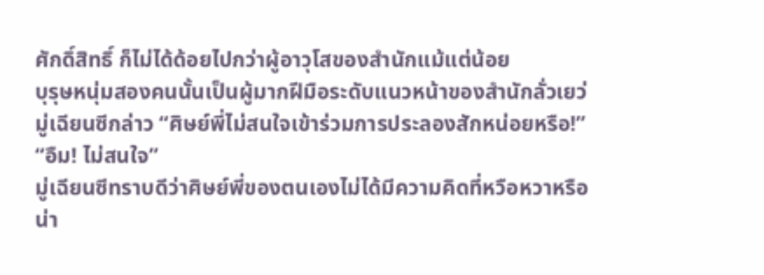ศักดิ์สิทธิ์ ก็ไม่ได้ด้อยไปกว่าผู้อาวุโสของสำนักแม้แต่น้อย
บุรุษหนุ่มสองคนนั้นเป็นผู้มากฝีมือระดับแนวหน้าของสำนักลั่วเยว่ มู่เฉียนซีกล่าว “ศิษย์พี่ไม่สนใจเข้าร่วมการประลองสักหน่อยหรือ!”
“อืม! ไม่สนใจ”
มู่เฉียนซีทราบดีว่าศิษย์พี่ของตนเองไม่ได้มีความคิดที่หวือหวาหรือน่า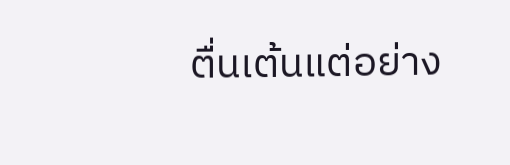ตื่นเต้นแต่อย่าง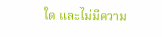ใด และไม่มีความ